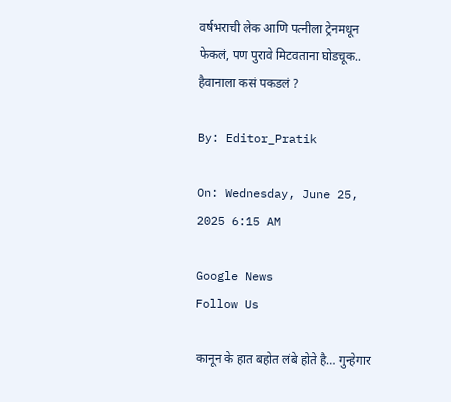वर्षभराची लेक आणि पत्नीला ट्रेनमधून फेकलं, पण पुरावे मिटवताना घोडचूक.. हैवानाला कसं पकडलं ?

By: Editor_Pratik

On: Wednesday, June 25, 2025 6:15 AM

Google News
Follow Us

कानून के हात बहोत लंबे होते है… गुन्हेगार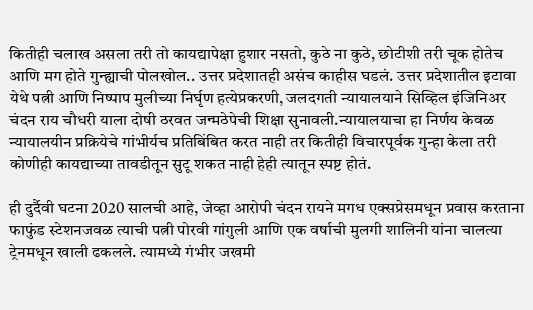कितीही चलाख असला तरी तो कायद्यापेक्षा हुशार नसतो, कुठे ना कुठे, छोटीशी तरी चूक होतेच आणि मग होते गुन्ह्याची पोलखोल.. उत्तर प्रदेशातही असंच काहीस घडलं. उत्तर प्रदेशातील इटावा येथे पत्नी आणि निष्पाप मुलीच्या निर्घृण हत्येप्रकरणी, जलदगती न्यायालयाने सिव्हिल इंजिनिअर चंदन राय चौधरी याला दोषी ठरवत जन्मठेपेची शिक्षा सुनावली.न्यायालयाचा हा निर्णय केवळ न्यायालयीन प्रक्रियेचे गांभीर्यच प्रतिबिंबित करत नाही तर कितीही विचारपूर्वक गुन्हा केला तरी कोणीही कायद्याच्या तावडीतून सुटू शकत नाही हेही त्यातून स्पष्ट होतं.

ही दुर्दैवी घटना 2020 सालची आहे, जेव्हा आरोपी चंदन रायने मगध एक्सप्रेसमधून प्रवास करताना फाफुंड स्टेशनजवळ त्याची पत्नी पोरवी गांगुली आणि एक वर्षाची मुलगी शालिनी यांना चालत्या ट्रेनमधून खाली ढकलले. त्यामध्ये गंभीर जखमी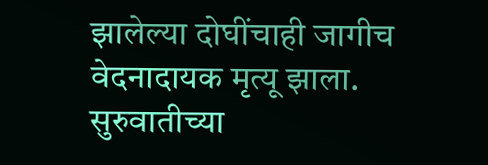झालेल्या दोघींचाही जागीच वेदनादायक मृत्यू झाला. सुरुवातीच्या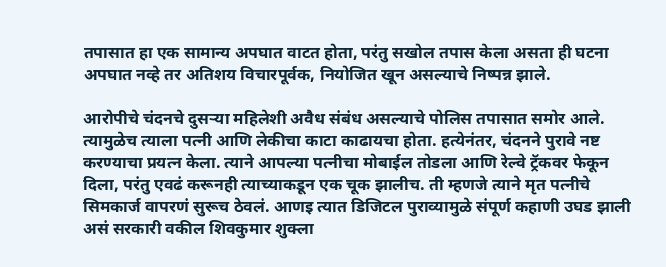तपासात हा एक सामान्य अपघात वाटत होता, परंतु सखोल तपास केला असता ही घटना अपघात नव्हे तर अतिशय विचारपूर्वक, नियोजित खून असल्याचे निष्पन्न झाले.

आरोपीचे चंदनचे दुसऱ्या महिलेशी अवैध संबंध असल्याचे पोलिस तपासात समोर आले. त्यामुळेच त्याला पत्नी आणि लेकीचा काटा काढायचा होता. हत्येनंतर, चंदनने पुरावे नष्ट करण्याचा प्रयत्न केला. त्याने आपल्या पत्नीचा मोबाईल तोडला आणि रेल्वे ट्रॅकवर फेकून दिला, परंतु एवढं करूनही त्याच्याकडून एक चूक झालीच. ती म्हणजे त्याने मृत पत्नीचे सिमकार्ज वापरणं सुरूच ठेवलं. आणइ त्यात डिजिटल पुराव्यामुळे संपूर्ण कहाणी उघड झाली असं सरकारी वकील शिवकुमार शुक्ला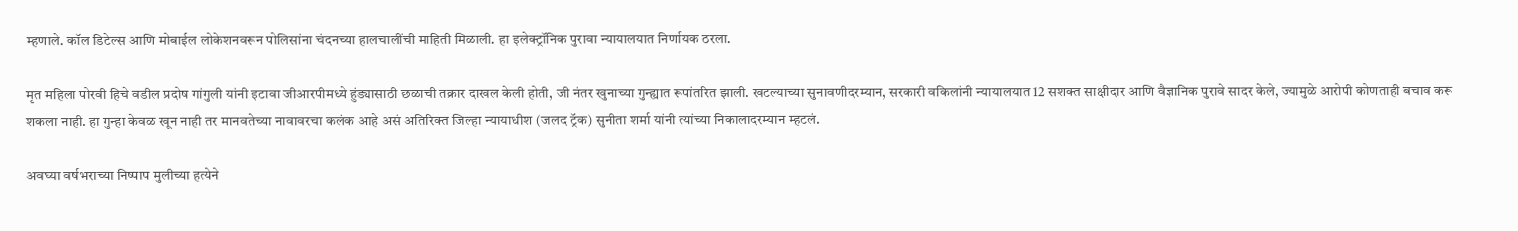म्हणाले. कॉल डिटेल्स आणि मोबाईल लोकेशनवरून पोलिसांना चंदनच्या हालचालींची माहिती मिळाली. हा इलेक्ट्रॉनिक पुरावा न्यायालयात निर्णायक ठरला.

मृत महिला पोरवी हिचे वडील प्रदोष गांगुली यांनी इटावा जीआरपीमध्ये हुंड्यासाठी छळाची तक्रार दाखल केली होती, जी नंतर खुनाच्या गुन्ह्यात रूपांतरित झाली. खटल्याच्या सुनावणीदरम्यान, सरकारी वकिलांनी न्यायालयात 12 सशक्त साक्षीदार आणि वैज्ञानिक पुरावे सादर केले, ज्यामुळे आरोपी कोणताही बचाव करू शकला नाही. हा गुन्हा केवळ खून नाही तर मानवतेच्या नावावरचा कलंक आहे असं अतिरिक्त जिल्हा न्यायाधीश (जलद ट्रॅक) सुनीता शर्मा यांनी त्यांच्या निकालादरम्यान म्हटलं.

अवघ्या वर्षभराच्या निष्पाप मुलीच्या हत्येने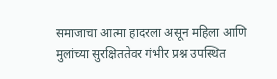समाजाचा आत्मा हादरला असून महिला आणि मुलांच्या सुरक्षिततेवर गंभीर प्रश्न उपस्थित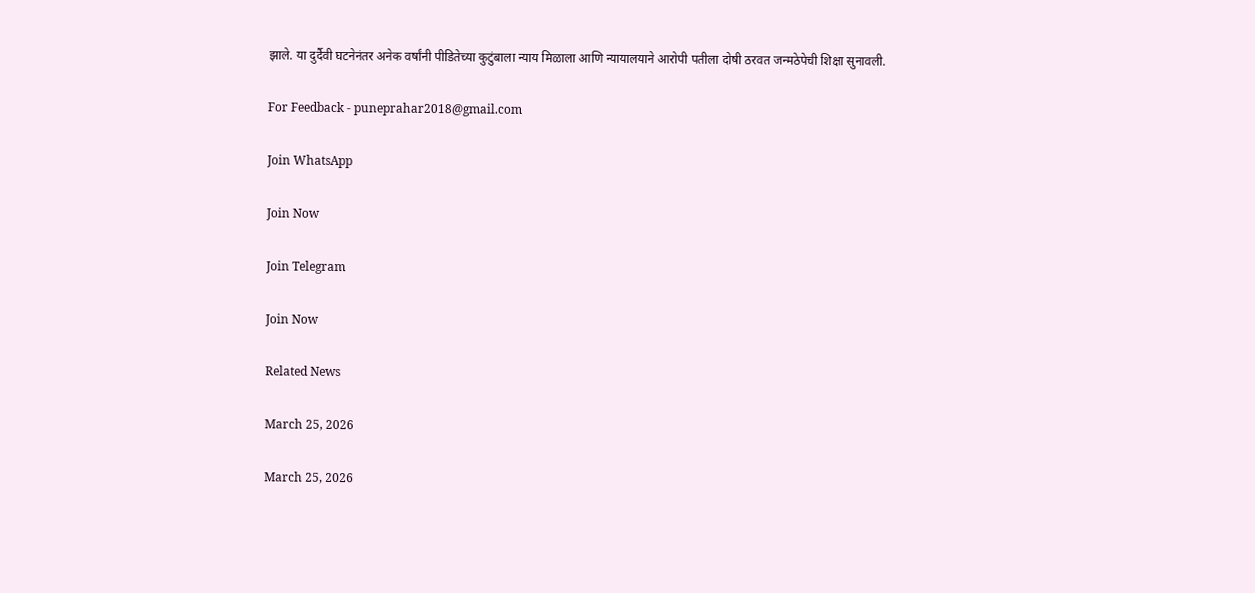झाले. या दुर्दैवी घटनेनंतर अनेक वर्षांनी पीडितेच्या कुटुंबाला न्याय मिळाला आणि न्यायालयाने आरोपी पतीला दोषी ठरवत जन्मठेपेची शिक्षा सुनावली.

For Feedback - puneprahar2018@gmail.com

Join WhatsApp

Join Now

Join Telegram

Join Now

Related News

March 25, 2026

March 25, 2026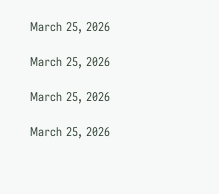March 25, 2026

March 25, 2026

March 25, 2026

March 25, 2026